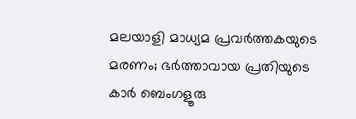മലയാളി മാധ്യമ പ്രവര്‍ത്തകയുടെ മരണം; ഭർത്താവായ പ്രതിയുടെ കാർ ബെംഗളൂരു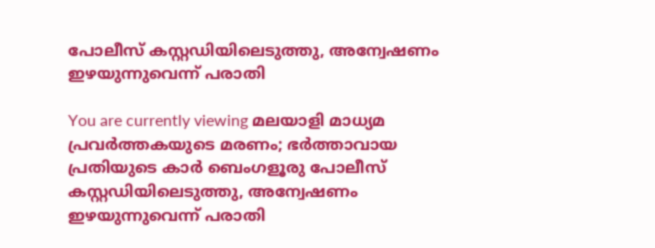പോലീസ് കസ്റ്റഡിയിലെടുത്തു, അന്വേഷണം ഇഴയുന്നുവെന്ന് പരാതി

You are currently viewing മലയാളി മാധ്യമ പ്രവര്‍ത്തകയുടെ മരണം; ഭർത്താവായ പ്രതിയുടെ കാർ ബെംഗളൂരു പോലീസ് കസ്റ്റഡിയിലെടുത്തു, അന്വേഷണം ഇഴയുന്നുവെന്ന് പരാതി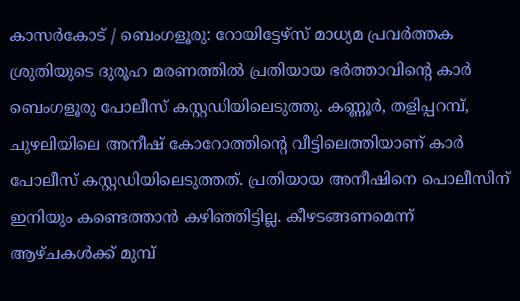കാസർകോട് / ബെംഗളൂരു: റോയിട്ടേഴ്‌സ്‌ മാധ്യമ പ്രവര്‍ത്തക ശ്രുതിയുടെ ദുരൂഹ മരണത്തിൽ പ്രതിയായ ഭർത്താവിൻ്റെ കാർ ബെംഗളൂരു പോലീസ് കസ്റ്റഡിയിലെടുത്തു. കണ്ണൂർ, തളിപ്പറമ്പ്, ചുഴലിയിലെ അനീഷ് കോറോത്തിൻ്റെ വീട്ടിലെത്തിയാണ് കാർ പോലീസ് കസ്റ്റഡിയിലെടുത്തത്. പ്രതിയായ അനീഷിനെ പൊലീസിന് ഇനിയും കണ്ടെത്താൻ കഴിഞ്ഞിട്ടില്ല. കീഴടങ്ങണമെന്ന് ആഴ്‌ചകൾക്ക് മുമ്പ്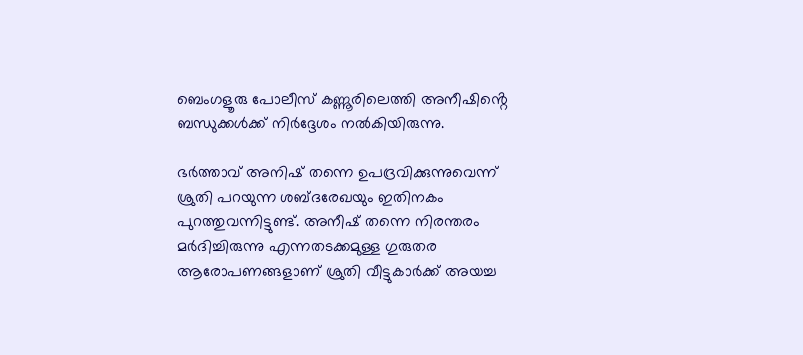ബെംഗളൂരു പോലീസ് കണ്ണൂരിലെത്തി അനീഷിൻ്റെ ബന്ധുക്കൾക്ക് നിർദ്ദേശം നൽകിയിരുന്നു.

ഭര്‍ത്താവ് അനിഷ് തന്നെ ഉപദ്രവിക്കുന്നുവെന്ന് ശ്രുതി പറയുന്ന ശബ്ദരേഖയും ഇതിനകം പുറത്തുവന്നിട്ടുണ്ട്. അനീഷ് തന്നെ നിരന്തരം മര്‍ദിച്ചിരുന്നു എന്നതടക്കമുള്ള ഗുരുതര ആരോപണങ്ങളാണ് ശ്രുതി വീട്ടുകാര്‍ക്ക് അയച്ച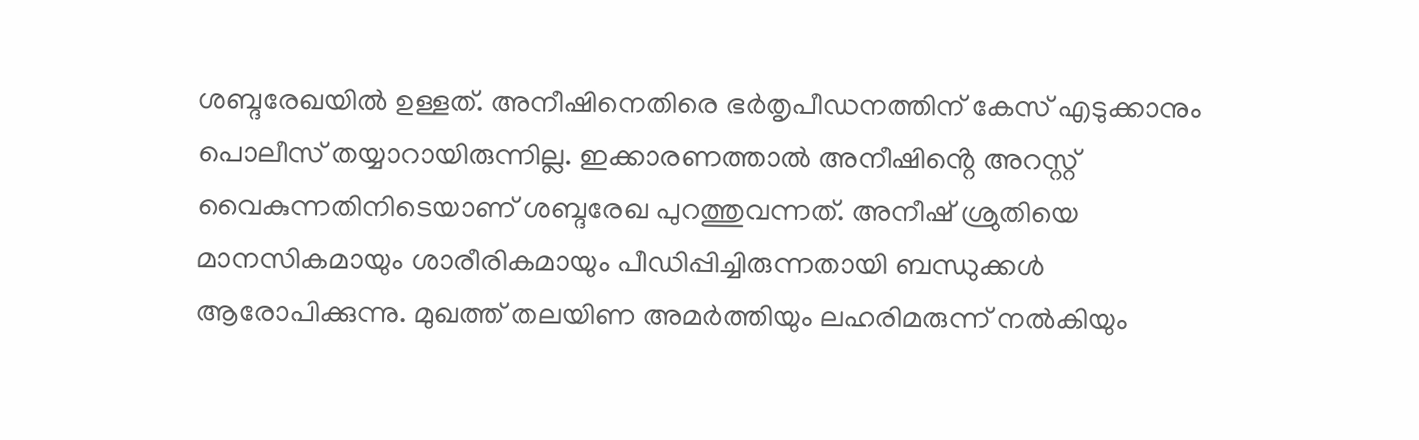ശബ്ദരേഖയില്‍ ഉള്ളത്. അനീഷിനെതിരെ ഭർതൃപീഡനത്തിന് കേസ് എടുക്കാനും പൊലീസ് തയ്യാറായിരുന്നില്ല. ഇക്കാരണത്താല്‍ അനീഷിൻ്റെ അറസ്റ്റ് വൈകുന്നതിനിടെയാണ് ശബ്ദരേഖ പുറത്തുവന്നത്. അനീഷ് ശ്രുതിയെ മാനസികമായും ശാരീരികമായും പീഡിപ്പിച്ചിരുന്നതായി ബന്ധുക്കള്‍ ആരോപിക്കുന്നു. മുഖത്ത് തലയിണ അമര്‍ത്തിയും ലഹരിമരുന്ന് നല്‍കിയും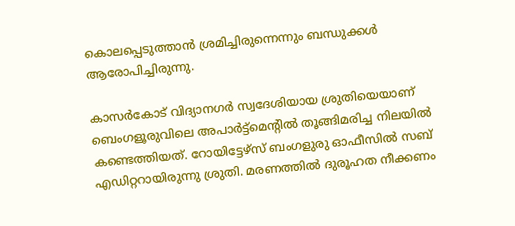കൊലപ്പെടുത്താന്‍ ശ്രമിച്ചിരുന്നെന്നും ബന്ധുക്കൾ ആരോപിച്ചിരുന്നു.

കാസർകോട് വിദ്യാനഗര്‍ സ്വദേശിയായ ശ്രുതിയെയാണ് ബെംഗളൂരുവിലെ അപാര്‍ട്ട്‌മെന്റില്‍ തൂങ്ങിമരിച്ച നിലയില്‍ കണ്ടെത്തിയത്. റോയിട്ടേഴ്‌സ് ബംഗളുരു ഓഫീസില്‍ സബ് എഡിറ്ററായിരുന്നു ശ്രുതി. മരണത്തില്‍ ദുരൂഹത നീക്കണം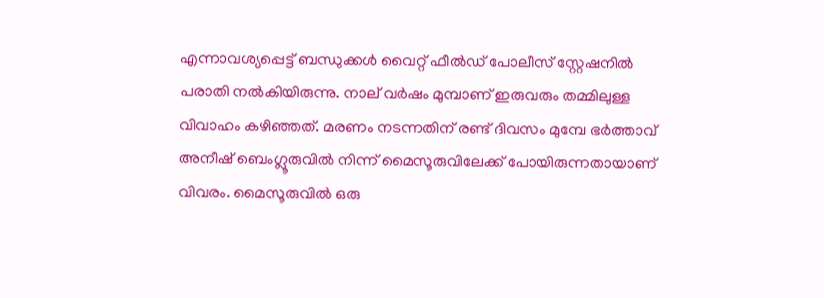എന്നാവശ്യപ്പെട്ട് ബന്ധുക്കള്‍ വൈറ്റ് ഫീല്‍ഡ് പോലീസ് സ്റ്റേഷനില്‍ പരാതി നല്‍കിയിരുന്നു. നാല് വര്‍ഷം മുമ്പാണ് ഇരുവരും തമ്മിലുള്ള വിവാഹം കഴിഞ്ഞത്. മരണം നടന്നതിന് രണ്ട് ദിവസം മുമ്പേ ഭര്‍ത്താവ് അനീഷ് ബെംഗ്ലൂരുവില്‍ നിന്ന് മൈസൂരുവിലേക്ക് പോയിരുന്നതായാണ് വിവരം. മൈസൂരുവില്‍ ഒരു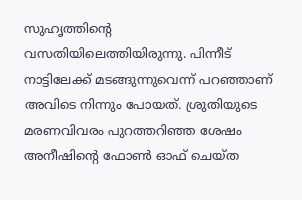സുഹൃത്തിന്‍റെ വസതിയിലെത്തിയിരുന്നു. പിന്നീട് നാട്ടിലേക്ക് മടങ്ങുന്നുവെന്ന് പറഞ്ഞാണ് അവിടെ നിന്നും പോയത്. ശ്രുതിയുടെ മരണവിവരം പുറത്തറിഞ്ഞ ശേഷം അനീഷിൻ്റെ ഫോണ്‍ ഓഫ് ചെയ്ത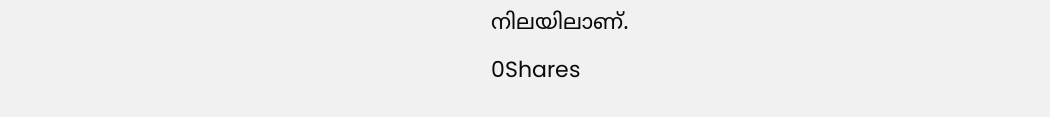നിലയിലാണ്.

0Shares